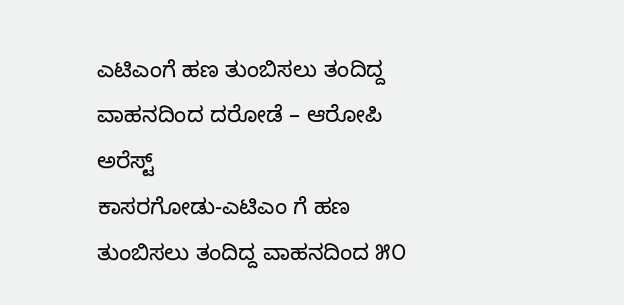ಎಟಿಎಂಗೆ ಹಣ ತುಂಬಿಸಲು ತಂದಿದ್ದ ವಾಹನದಿಂದ ದರೋಡೆ – ಆರೋಪಿ ಅರೆಸ್ಟ್
ಕಾಸರಗೋಡು-ಎಟಿಎಂ ಗೆ ಹಣ ತುಂಬಿಸಲು ತಂದಿದ್ದ ವಾಹನದಿಂದ ೫೦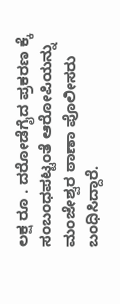ಲಕ್ಷ ರೂ . ದರೋಡೆಗೈದ ಪ್ರಕರಣ ಕ್ಕೆ ಸಂಬಂಧಪಟ್ಟಂತೆ ಆರೋಪಿಯನ್ನು ಮಂಜೇಶ್ವರ ಠಾಣಾ ಪೊಲೀಸರು ಬಂಧಿಸಿದ್ದಾರೆ.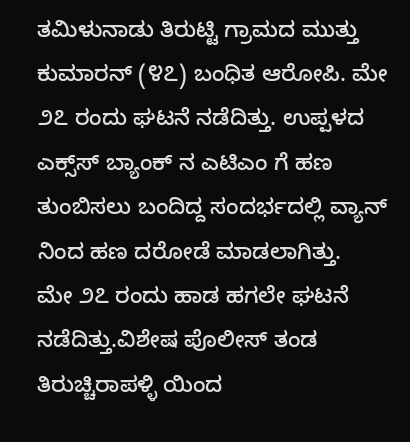ತಮಿಳುನಾಡು ತಿರುಟ್ಟಿ ಗ್ರಾಮದ ಮುತ್ತು ಕುಮಾರನ್ (೪೭) ಬಂಧಿತ ಆರೋಪಿ. ಮೇ ೨೭ ರಂದು ಘಟನೆ ನಡೆದಿತ್ತು. ಉಪ್ಪಳದ ಎಕ್ಸ್‌ಸ್ ಬ್ಯಾಂಕ್ ನ ಎಟಿಎಂ ಗೆ ಹಣ ತುಂಬಿಸಲು ಬಂದಿದ್ದ ಸಂದರ್ಭದಲ್ಲಿ ವ್ಯಾನ್ ನಿಂದ ಹಣ ದರೋಡೆ ಮಾಡಲಾಗಿತ್ತು.
ಮೇ ೨೭ ರಂದು ಹಾಡ ಹಗಲೇ ಘಟನೆ ನಡೆದಿತ್ತು.ವಿಶೇಷ ಪೊಲೀಸ್ ತಂಡ ತಿರುಚ್ಚಿರಾಪಳ್ಳಿ ಯಿಂದ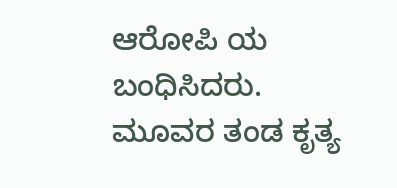ಆರೋಪಿ ಯ ಬಂಧಿಸಿದರು. ಮೂವರ ತಂಡ ಕೃತ್ಯ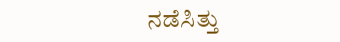ನಡೆಸಿತ್ತು